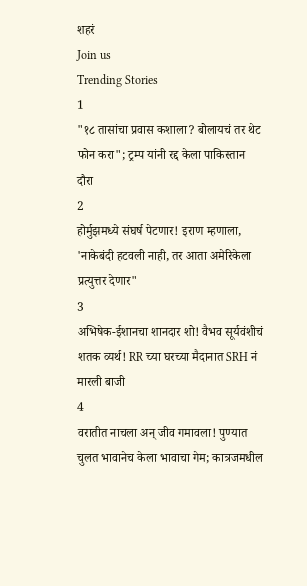शहरं
Join us
Trending Stories
1
"१८ तासांचा प्रवास कशाला? बोलायचं तर थेट फोन करा"; ट्रम्प यांनी रद्द केला पाकिस्तान दौरा
2
होर्मुझमध्ये संघर्ष पेटणार! इराण म्हणाला, 'नाकेबंदी हटवली नाही, तर आता अमेरिकेला प्रत्युत्तर देणार"
3
अभिषेक-ईशानचा शानदार शो! वैभव सूर्यवंशीचं शतक व्यर्थ! RR च्या घरच्या मैदानात SRH नं मारली बाजी
4
वरातीत नाचला अन् जीव गमावला! पुण्यात चुलत भावानेच केला भावाचा गेम; कात्रजमधील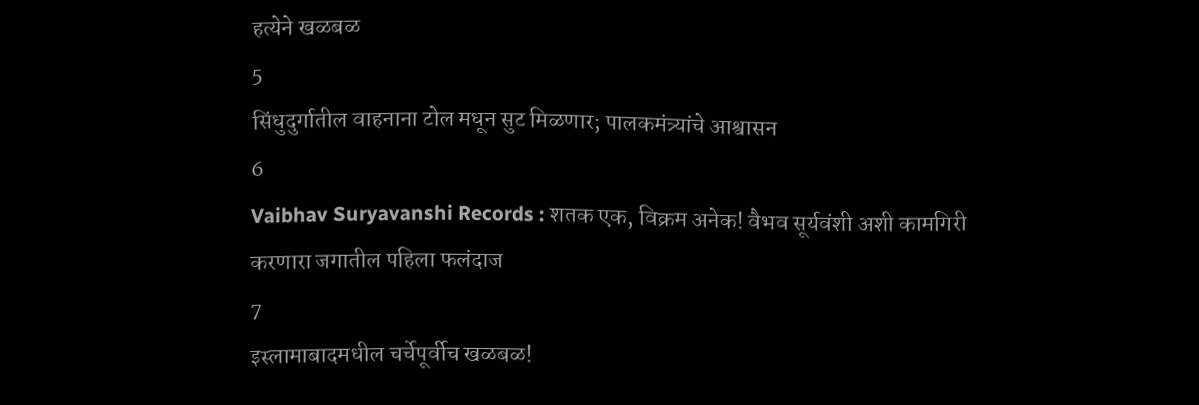हत्येने खळबळ
5
सिंधुदुर्गातील वाहनाना टोल मधून सुट मिळणार; पालकमंत्र्यांचे आश्वासन
6
Vaibhav Suryavanshi Records : शतक एक, विक्रम अनेक! वैभव सूर्यवंशी अशी कामगिरी करणारा जगातील पहिला फलंदाज
7
इस्लामाबादमधील चर्चेपूर्वीच खळबळ!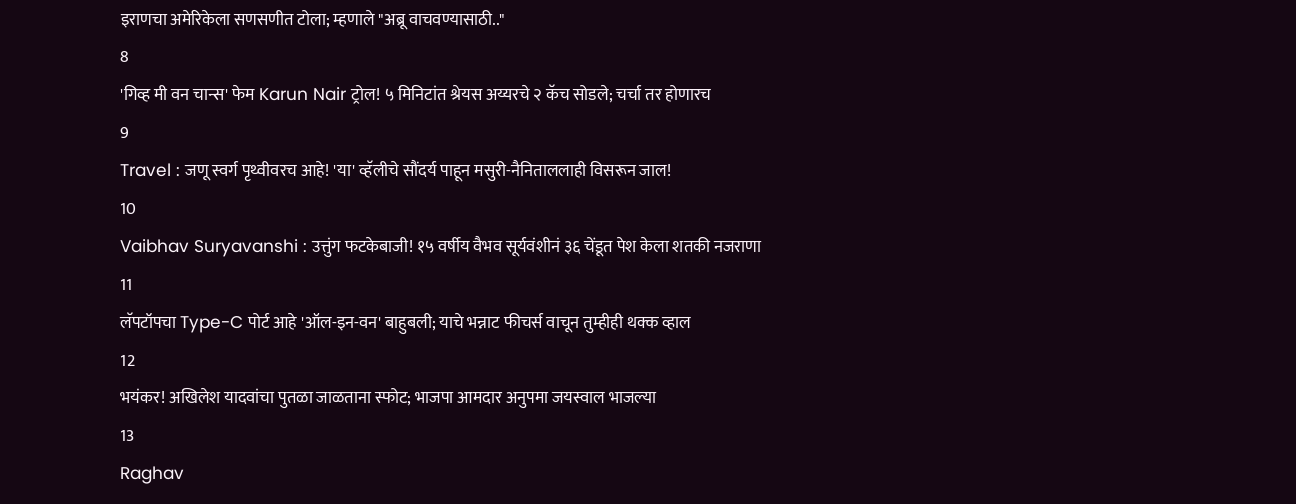इराणचा अमेरिकेला सणसणीत टोला; म्हणाले "अब्रू वाचवण्यासाठी.."
8
'गिव्ह मी वन चान्स' फेम Karun Nair ट्रोल! ५ मिनिटांत श्रेयस अय्यरचे २ कॅच सोडले; चर्चा तर होणारच
9
Travel : जणू स्वर्ग पृथ्वीवरच आहे! 'या' व्हॅलीचे सौंदर्य पाहून मसुरी-नैनिताललाही विसरून जाल!
10
Vaibhav Suryavanshi : उत्तुंग फटकेबाजी! १५ वर्षीय वैभव सूर्यवंशीनं ३६ चेंडूत पेश केला शतकी नजराणा
11
लॅपटॉपचा Type-C पोर्ट आहे 'ऑल-इन-वन' बाहुबली; याचे भन्नाट फीचर्स वाचून तुम्हीही थक्क व्हाल
12
भयंकर! अखिलेश यादवांचा पुतळा जाळताना स्फोट; भाजपा आमदार अनुपमा जयस्वाल भाजल्या
13
Raghav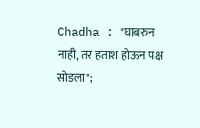Chadha : "घाबरुन नाही, तर हताश होऊन पक्ष सोडला";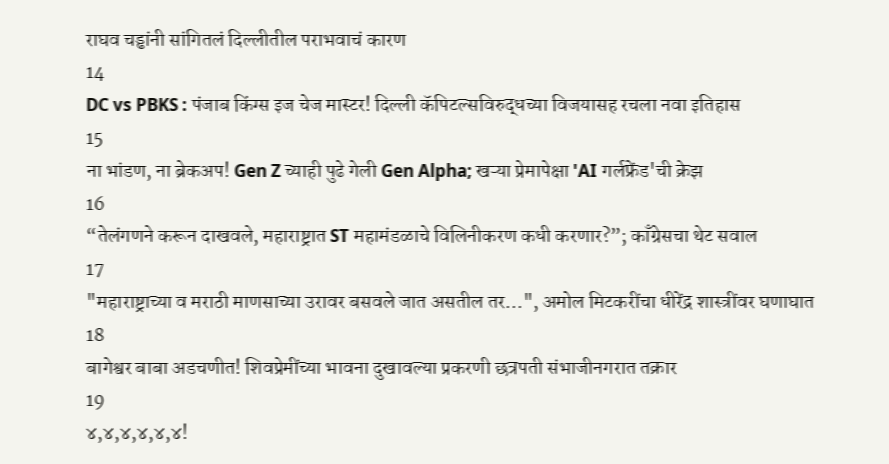राघव चड्ढांनी सांगितलं दिल्लीतील पराभवाचं कारण
14
DC vs PBKS : पंजाब किंग्स इज चेज मास्टर! दिल्ली कॅपिटल्सविरुद्धच्या विजयासह रचला नवा इतिहास
15
ना भांडण, ना ब्रेकअप! Gen Z च्याही पुढे गेली Gen Alpha; खऱ्या प्रेमापेक्षा 'AI गर्लफ्रेंड'ची क्रेझ
16
“तेलंगणने करून दाखवले, महाराष्ट्रात ST महामंडळाचे विलिनीकरण कधी करणार?”; काँग्रेसचा थेट सवाल
17
"महाराष्ट्राच्या व मराठी माणसाच्या उरावर बसवले जात असतील तर...", अमोल मिटकरींचा धीरेंद्र शास्त्रींवर घणाघात
18
बागेश्वर बाबा अडचणीत! शिवप्रेमींच्या भावना दुखावल्या प्रकरणी छत्रपती संभाजीनगरात तक्रार
19
४,४,४,४,४,४!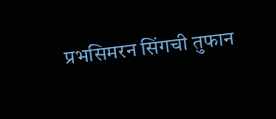प्रभसिमरन सिंगची तुफान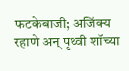फटकेबाजी; अजिंक्य रहाणे अन् पृथ्वी शॉच्या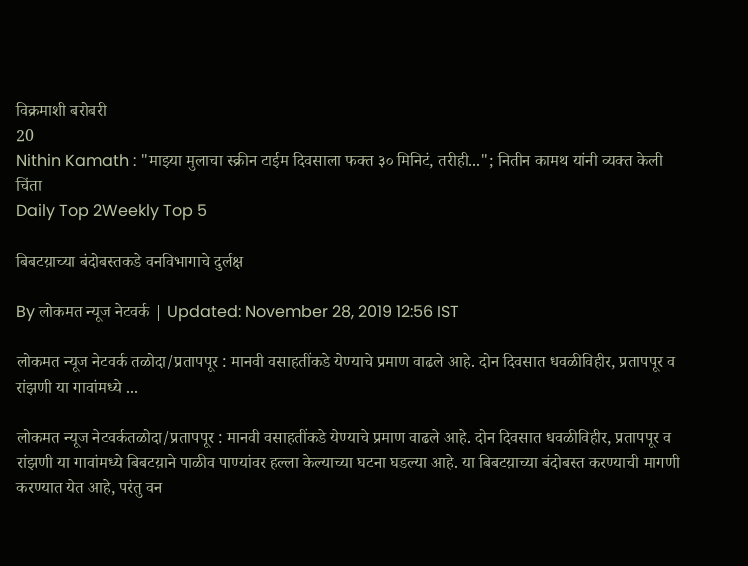विक्रमाशी बरोबरी
20
Nithin Kamath : "माझ्या मुलाचा स्क्रीन टाईम दिवसाला फक्त ३० मिनिटं, तरीही..."; नितीन कामथ यांनी व्यक्त केली चिंता
Daily Top 2Weekly Top 5

बिबटय़ाच्या बंदोबस्तकडे वनविभागाचे दुर्लक्ष

By लोकमत न्यूज नेटवर्क | Updated: November 28, 2019 12:56 IST

लोकमत न्यूज नेटवर्क तळोदा/प्रतापपूर : मानवी वसाहतींकडे येण्याचे प्रमाण वाढले आहे. दोन दिवसात धवळीविहीर, प्रतापपूर व रांझणी या गावांमध्ये ...

लोकमत न्यूज नेटवर्कतळोदा/प्रतापपूर : मानवी वसाहतींकडे येण्याचे प्रमाण वाढले आहे. दोन दिवसात धवळीविहीर, प्रतापपूर व रांझणी या गावांमध्ये बिबटय़ाने पाळीव पाण्यांवर हल्ला केल्याच्या घटना घडल्या आहे. या बिबटय़ाच्या बंदोबस्त करण्याची मागणी करण्यात येत आहे, परंतु वन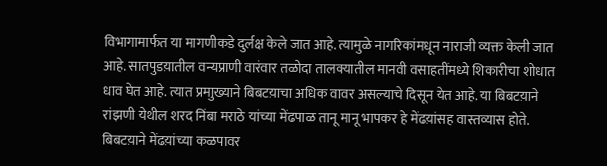विभागामार्फत या मागणीकडे दुर्लक्ष केले जात आहे. त्यामुळे नागरिकांमधून नाराजी व्यक्त केली जात आहे. सातपुडय़ातील वन्यप्राणी वारंवार तळोदा तालक्यातील मानवी वसाहतींमध्ये शिकारीचा शोधात धाव घेत आहे. त्यात प्रमाुख्याने बिबटय़ाचा अधिक वावर असल्याचे दिसून येत आहे. या बिबटय़ाने रांझणी येथील शरद निंबा मराठे यांच्या मेंढपाळ तानू मानू भापकर हे मेंढय़ांसह वास्तव्यास होते. बिबटय़ाने मेंढय़ांच्या कळपावर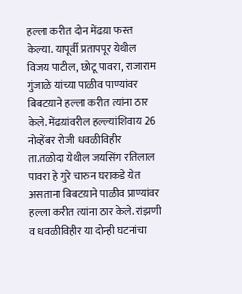हल्ला करीत दोन मेंढय़ा फस्त केल्या. यापूर्वी प्रतापपूर येथील विजय पाटील, छोटू पावरा, राजाराम गुंजाळे यांच्या पाळीव पाण्यांवर बिबटय़ाने हल्ला करीत त्यांना ठार केले. मेंढय़ांवरील हल्ल्यांशिवाय 26 नोव्हेंबर रोजी धवळीविहीर ता.तळोदा येथील जयसिंग रतिलाल पावरा हे गुरे चारुन घराकडे येत असताना बिबटय़ाने पाळीव प्राण्यांवर हल्ला करीत त्यांना ठार केले. रांझणी  व धवळीविहीर या दोन्ही घटनांचा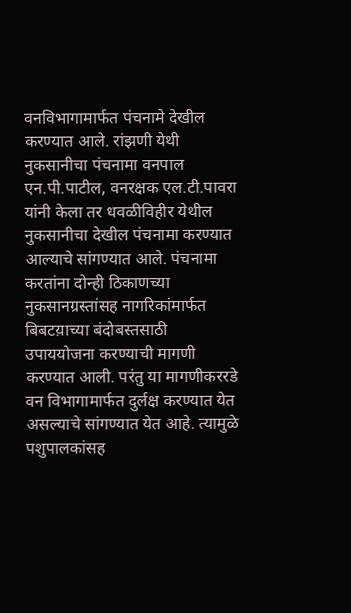वनविभागामार्फत पंचनामे देखील करण्यात आले. रांझणी येथी नुकसानीचा पंचनामा वनपाल एन.पी.पाटील, वनरक्षक एल.टी.पावरा यांनी केला तर धवळीविहीर येथील नुकसानीचा देखील पंचनामा करण्यात आल्याचे सांगण्यात आले. पंचनामा करतांना दोन्ही ठिकाणच्या नुकसानग्रस्तांसह नागरिकांमार्फत बिबटय़ाच्या बंदोबस्तसाठी उपाययोजना करण्याची मागणी करण्यात आली. परंतु या मागणीकररडे वन विभागामार्फत दुर्लक्ष करण्यात येत असल्याचे सांगण्यात येत आहे. त्यामुळे पशुपालकांसह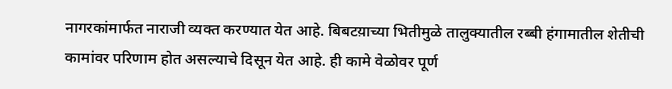नागरकांमार्फत नाराजी व्यक्त करण्यात येत आहे. बिबटय़ाच्या भितीमुळे तालुक्यातील रब्बी हंगामातील शेतीची कामांवर परिणाम होत असल्याचे दिसून येत आहे. ही कामे वेळोवर पूर्ण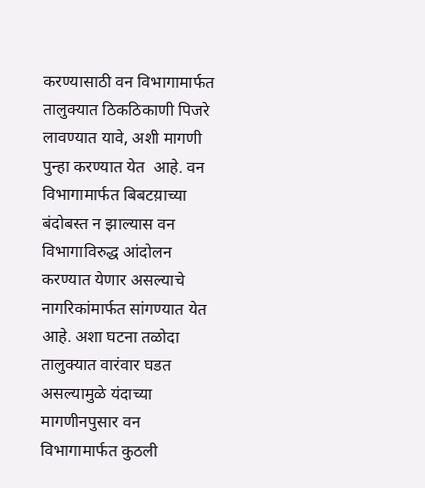करण्यासाठी वन विभागामार्फत तालुक्यात ठिकठिकाणी पिजरे लावण्यात यावे, अशी मागणी पुन्हा करण्यात येत  आहे. वन विभागामार्फत बिबटय़ाच्या बंदोबस्त न झाल्यास वन विभागाविरुद्ध आंदोलन करण्यात येणार असल्याचे नागरिकांमार्फत सांगण्यात येत आहे. अशा घटना तळोदा तालुक्यात वारंवार घडत असल्यामुळे यंदाच्या मागणीनपुसार वन विभागामार्फत कुठली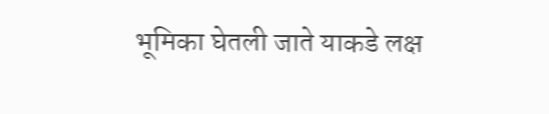भूमिका घेतली जाते याकडे लक्ष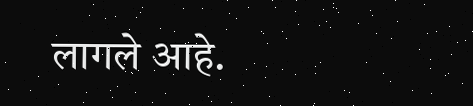लागले आहे.